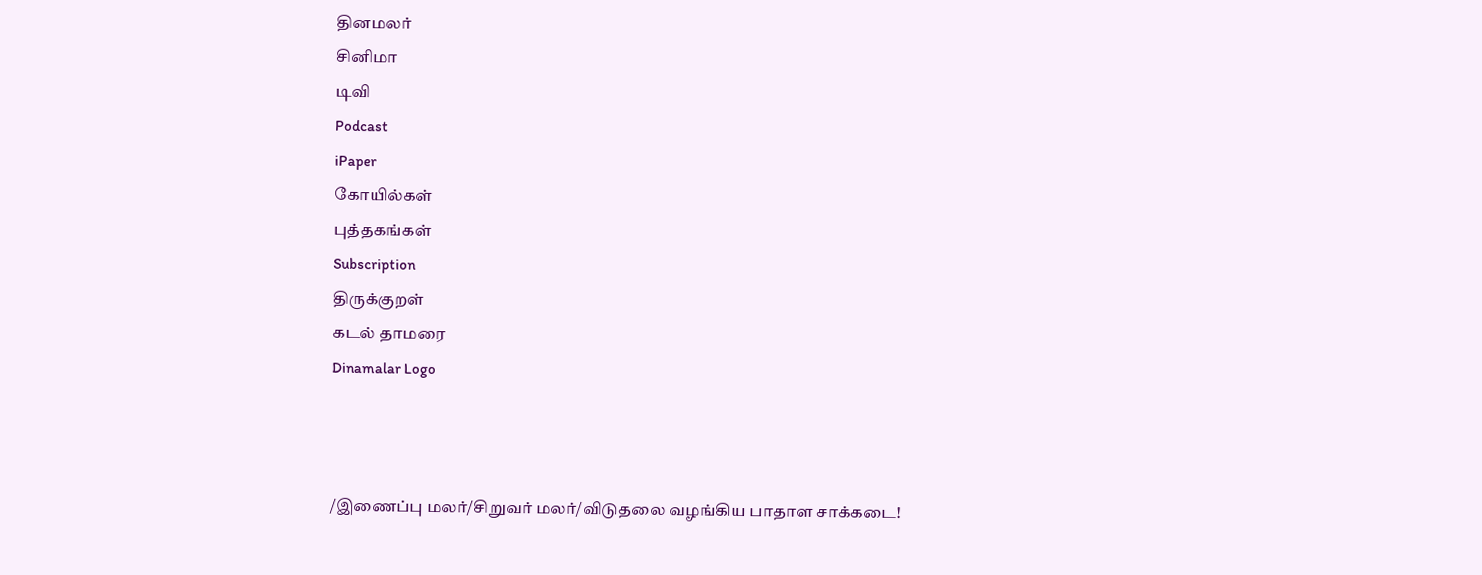தினமலர்
சினிமா
டிவி
Podcast
iPaper
கோயில்கள்
புத்தகங்கள்
Subscription
திருக்குறள்
கடல் தாமரை
Dinamalar Logo



/இணைப்பு மலர்/சிறுவர் மலர்/விடுதலை வழங்கிய பாதாள சாக்கடை!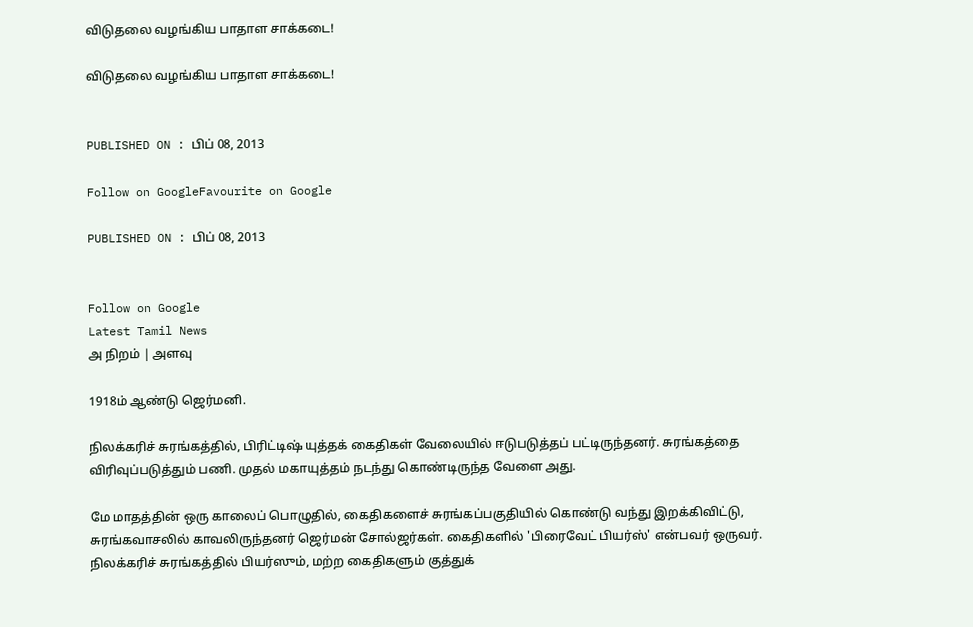விடுதலை வழங்கிய பாதாள சாக்கடை!

விடுதலை வழங்கிய பாதாள சாக்கடை!


PUBLISHED ON : பிப் 08, 2013

Follow on GoogleFavourite on Google

PUBLISHED ON : பிப் 08, 2013


Follow on Google
Latest Tamil News
அ நிறம் | அளவு

1918ம் ஆண்டு ஜெர்மனி.

நிலக்கரிச் சுரங்கத்தில், பிரிட்டிஷ் யுத்தக் கைதிகள் வேலையில் ஈடுபடுத்தப் பட்டிருந்தனர். சுரங்கத்தை விரிவுப்படுத்தும் பணி. முதல் மகாயுத்தம் நடந்து கொண்டிருந்த வேளை அது.

மே மாதத்தின் ஒரு காலைப் பொழுதில், கைதிகளைச் சுரங்கப்பகுதியில் கொண்டு வந்து இறக்கிவிட்டு, சுரங்கவாசலில் காவலிருந்தனர் ஜெர்மன் சோல்ஜர்கள். கைதிகளில் 'பிரைவேட் பியர்ஸ்' என்பவர் ஒருவர். நிலக்கரிச் சுரங்கத்தில் பியர்ஸும், மற்ற கைதிகளும் குத்துக்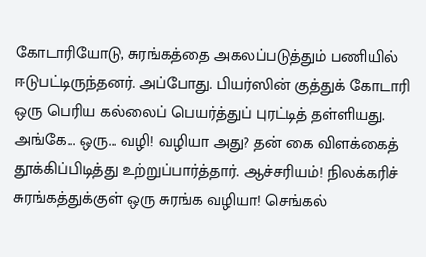கோடாரியோடு, சுரங்கத்தை அகலப்படுத்தும் பணியில் ஈடுபட்டிருந்தனர். அப்போது. பியர்ஸின் குத்துக் கோடாரி ஒரு பெரிய கல்லைப் பெயர்த்துப் புரட்டித் தள்ளியது. அங்கே... ஒரு... வழி! வழியா அது? தன் கை விளக்கைத் தூக்கிப்பிடித்து உற்றுப்பார்த்தார். ஆச்சரியம்! நிலக்கரிச் சுரங்கத்துக்குள் ஒரு சுரங்க வழியா! செங்கல்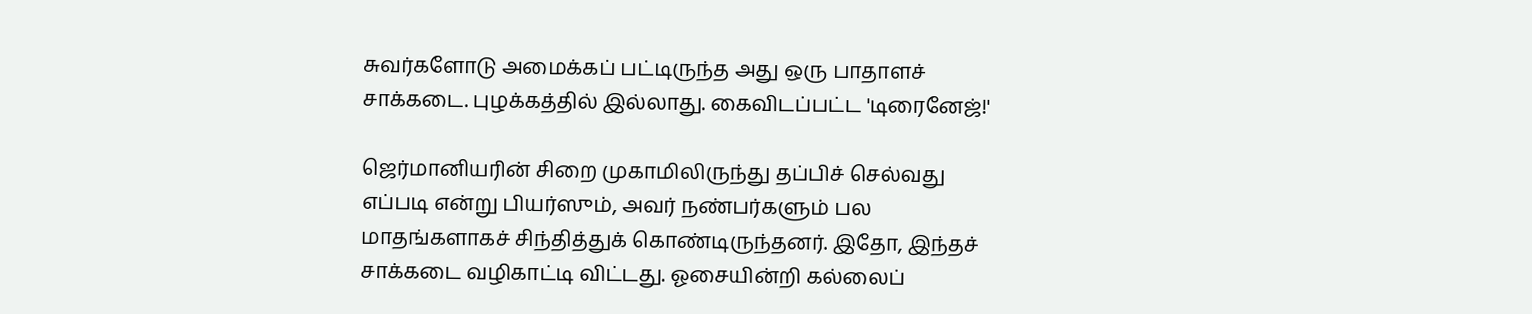சுவர்களோடு அமைக்கப் பட்டிருந்த அது ஒரு பாதாளச் சாக்கடை. புழக்கத்தில் இல்லாது. கைவிடப்பட்ட 'டிரைனேஜ்!'

ஜெர்மானியரின் சிறை முகாமிலிருந்து தப்பிச் செல்வது எப்படி என்று பியர்ஸும், அவர் நண்பர்களும் பல மாதங்களாகச் சிந்தித்துக் கொண்டிருந்தனர். இதோ, இந்தச் சாக்கடை வழிகாட்டி விட்டது. ஓசையின்றி கல்லைப்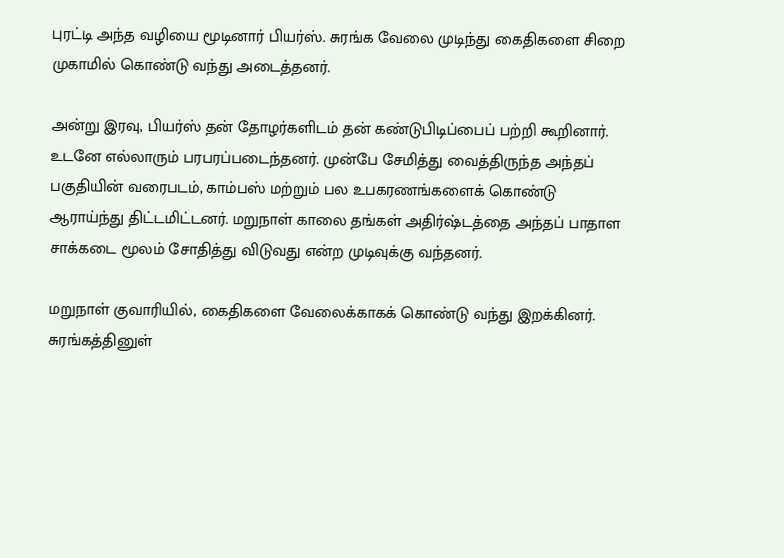புரட்டி அந்த வழியை மூடினார் பியர்ஸ். சுரங்க வேலை முடிந்து கைதிகளை சிறை முகாமில் கொண்டு வந்து அடைத்தனர்.

அன்று இரவு, பியர்ஸ் தன் தோழர்களிடம் தன் கண்டுபிடிப்பைப் பற்றி கூறினார். உடனே எல்லாரும் பரபரப்படைந்தனர். முன்பே சேமித்து வைத்திருந்த அந்தப் பகுதியின் வரைபடம், காம்பஸ் மற்றும் பல உபகரணங்களைக் கொண்டு ஆராய்ந்து திட்டமிட்டனர். மறுநாள் காலை தங்கள் அதிர்ஷ்டத்தை அந்தப் பாதாள சாக்கடை மூலம் சோதித்து விடுவது என்ற முடிவுக்கு வந்தனர்.

மறுநாள் குவாரியில், கைதிகளை வேலைக்காகக் கொண்டு வந்து இறக்கினர். சுரங்கத்தினுள்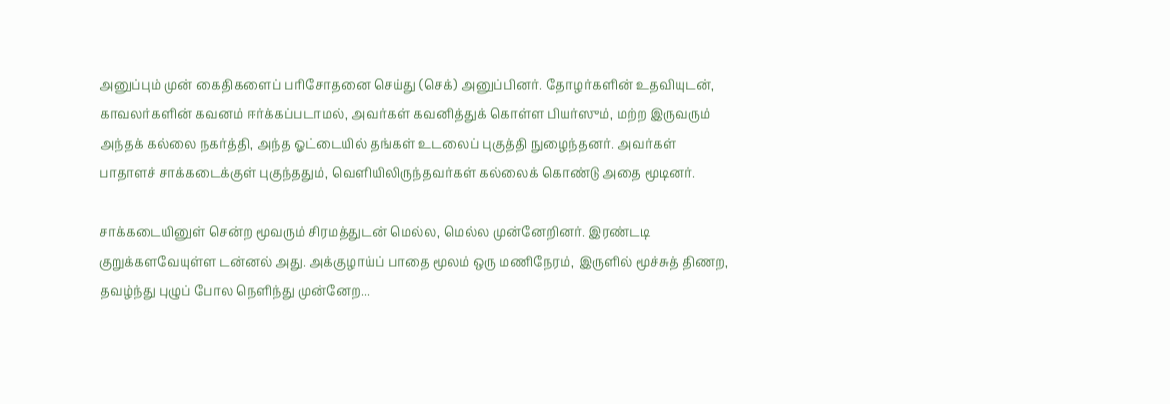அனுப்பும் முன் கைதிகளைப் பரிசோதனை செய்து (செக்) அனுப்பினர். தோழர்களின் உதவியுடன், காவலர்களின் கவனம் ஈர்க்கப்படாமல், அவர்கள் கவனித்துக் கொள்ள பியர்ஸும், மற்ற இருவரும் அந்தக் கல்லை நகர்த்தி, அந்த ஓட்டையில் தங்கள் உடலைப் புகுத்தி நுழைந்தனர். அவர்கள் பாதாளச் சாக்கடைக்குள் புகுந்ததும், வெளியிலிருந்தவர்கள் கல்லைக் கொண்டு அதை மூடினர்.

சாக்கடையினுள் சென்ற மூவரும் சிரமத்துடன் மெல்ல, மெல்ல முன்னேறினர். இரண்டடி குறுக்களவேயுள்ள டன்னல் அது. அக்குழாய்ப் பாதை மூலம் ஒரு மணிநேரம், இருளில் மூச்சுத் திணற, தவழ்ந்து புழுப் போல நெளிந்து முன்னேற...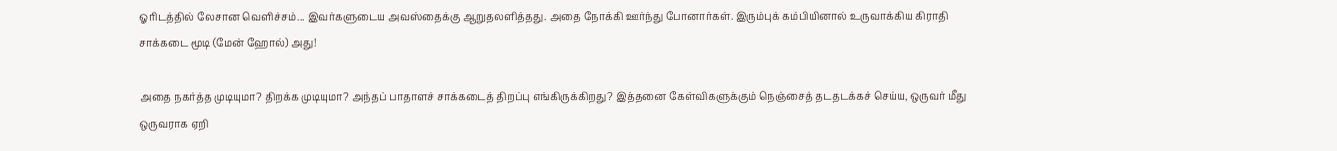ஓரிடத்தில் லேசான வெளிச்சம்... இவர்களுடைய அவஸ்தைக்கு ஆறுதலளித்தது. அதை நோக்கி ஊர்ந்து போனார்கள். இரும்புக் கம்பியினால் உருவாக்கிய கிராதி சாக்கடை மூடி (மேன் ஹோல்) அது!

அதை நகர்த்த முடியுமா? திறக்க முடியுமா? அந்தப் பாதாளச் சாக்கடைத் திறப்பு எங்கிருக்கிறது? இத்தனை கேள்விகளுக்கும் நெஞ்சைத் தடதடக்கச் செய்ய, ஒருவர் மீது ஒருவராக ஏறி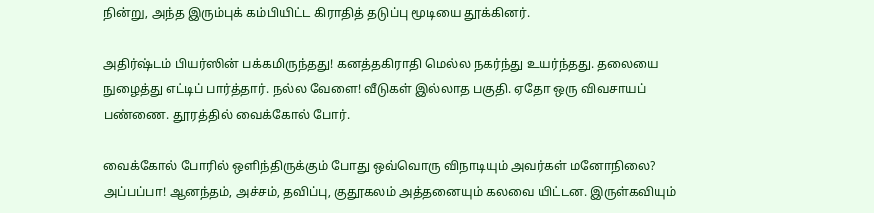நின்று, அந்த இரும்புக் கம்பியிட்ட கிராதித் தடுப்பு மூடியை தூக்கினர்.

அதிர்ஷ்டம் பியர்ஸின் பக்கமிருந்தது! கனத்தகிராதி மெல்ல நகர்ந்து உயர்ந்தது. தலையை நுழைத்து எட்டிப் பார்த்தார். நல்ல வேளை! வீடுகள் இல்லாத பகுதி. ஏதோ ஒரு விவசாயப் பண்ணை. தூரத்தில் வைக்கோல் போர்.

வைக்கோல் போரில் ஒளிந்திருக்கும் போது ஒவ்வொரு விநாடியும் அவர்கள் மனோநிலை? அப்பப்பா! ஆனந்தம், அச்சம், தவிப்பு, குதூகலம் அத்தனையும் கலவை யிட்டன. இருள்கவியும்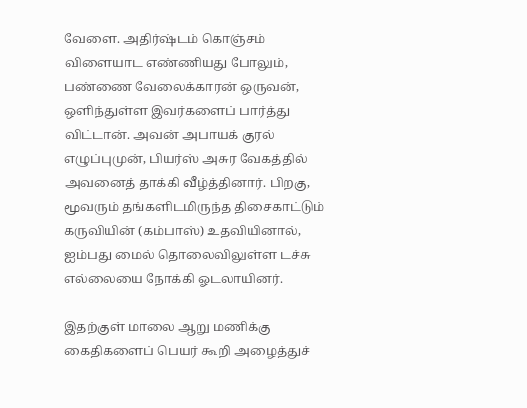வேளை. அதிர்ஷ்டம் கொஞ்சம் விளையாட எண்ணியது போலும், பண்ணை வேலைக்காரன் ஒருவன், ஒளிந்துள்ள இவர்களைப் பார்த்து விட்டான். அவன் அபாயக் குரல் எழுப்புமுன், பியர்ஸ் அசுர வேகத்தில் அவனைத் தாக்கி வீழ்த்தினார். பிறகு, மூவரும் தங்களிடமிருந்த திசைகாட்டும் கருவியின் (கம்பாஸ்) உதவியினால், ஐம்பது மைல் தொலைவிலுள்ள டச்சு எல்லையை நோக்கி ஓடலாயினர்.

இதற்குள் மாலை ஆறு மணிக்கு கைதிகளைப் பெயர் கூறி அழைத்துச்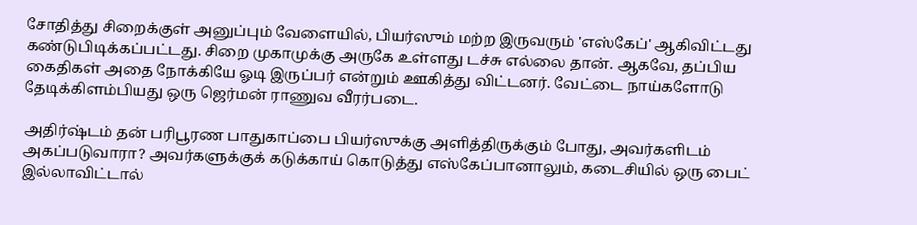சோதித்து சிறைக்குள் அனுப்பும் வேளையில், பியர்ஸும் மற்ற இருவரும் 'எஸ்கேப்' ஆகிவிட்டது கண்டுபிடிக்கப்பட்டது. சிறை முகாமுக்கு அருகே உள்ளது டச்சு எல்லை தான். ஆகவே, தப்பிய கைதிகள் அதை நோக்கியே ஓடி இருப்பர் என்றும் ஊகித்து விட்டனர். வேட்டை நாய்களோடு தேடிக்கிளம்பியது ஒரு ஜெர்மன் ராணுவ வீரர்படை.

அதிர்ஷ்டம் தன் பரிபூரண பாதுகாப்பை பியர்ஸுக்கு அளித்திருக்கும் போது, அவர்களிடம் அகப்படுவாரா? அவர்களுக்குக் கடுக்காய் கொடுத்து எஸ்கேப்பானாலும், கடைசியில் ஒரு பைட் இல்லாவிட்டால்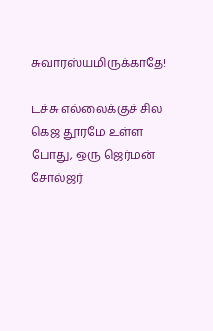சுவாரஸ்யமிருக்காதே!

டச்சு எல்லைக்குச் சில கெஜ தூரமே உள்ள போது, ஒரு ஜெர்மன் சோல்ஜர்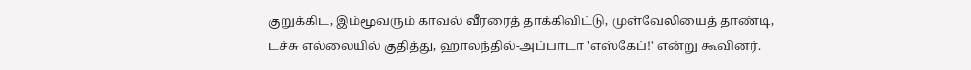குறுக்கிட, இம்மூவரும் காவல் வீரரைத் தாக்கிவிட்டு, முள்வேலியைத் தாண்டி, டச்சு எல்லையில் குதித்து, ஹாலந்தில்-அப்பாடா 'எஸ்கேப்!' என்று கூவினர்.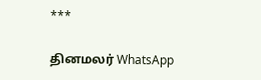***

தினமலர் WhatsApp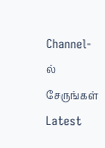Channel-ல் சேருங்கள்
Latest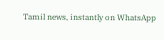Tamil news, instantly on WhatsApp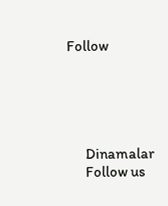Follow





      Dinamalar
      Follow us